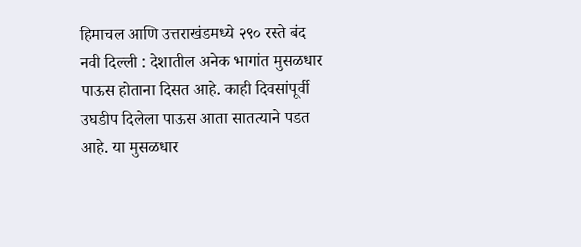हिमाचल आणि उत्तराखंडमध्ये २९० रस्ते बंद
नवी दिल्ली : देशातील अनेक भागांत मुसळधार पाऊस होताना दिसत आहे. काही दिवसांपूर्वी उघडीप दिलेला पाऊस आता सातत्याने पडत आहे. या मुसळधार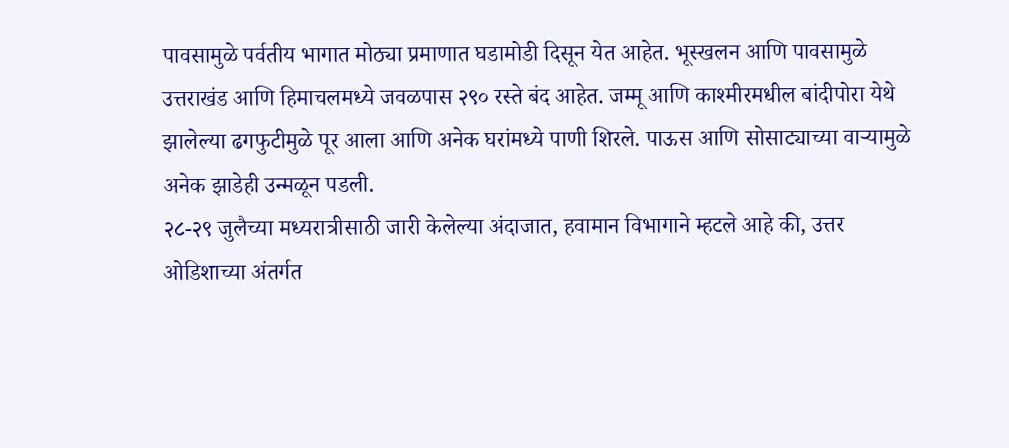पावसामुळे पर्वतीय भागात मोठ्या प्रमाणात घडामोडी दिसून येत आहेत. भूस्खलन आणि पावसामुळे उत्तराखंड आणि हिमाचलमध्ये जवळपास २९० रस्ते बंद आहेत. जम्मू आणि काश्मीरमधील बांदीपोरा येथे झालेल्या ढगफुटीमुळे पूर आला आणि अनेक घरांमध्ये पाणी शिरले. पाऊस आणि सोसाट्याच्या वाऱ्यामुळे अनेक झाडेही उन्मळून पडली.
२८-२९ जुलैच्या मध्यरात्रीसाठी जारी केलेल्या अंदाजात, हवामान विभागाने म्हटले आहे की, उत्तर ओडिशाच्या अंतर्गत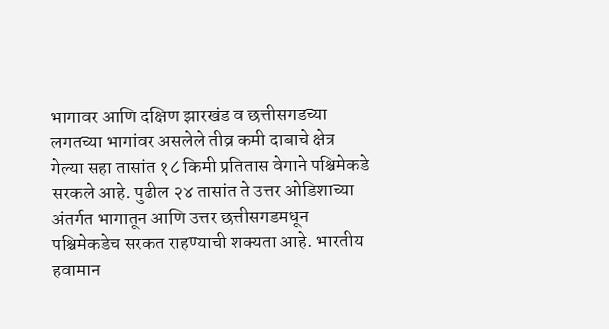भागावर आणि दक्षिण झारखंड व छत्तीसगडच्या लगतच्या भागांवर असलेले तीव्र कमी दाबाचे क्षेत्र गेल्या सहा तासांत १८ किमी प्रतितास वेगाने पश्चिमेकडे सरकले आहे. पुढील २४ तासांत ते उत्तर ओडिशाच्या अंतर्गत भागातून आणि उत्तर छत्तीसगडमधून पश्चिमेकडेच सरकत राहण्याची शक्यता आहे. भारतीय हवामान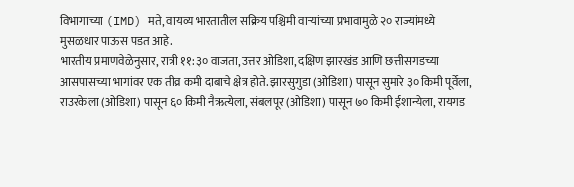विभागाच्या (IMD) मते, वायव्य भारतातील सक्रिय पश्चिमी वाऱ्यांच्या प्रभावामुळे २० राज्यांमध्ये मुसळधार पाऊस पडत आहे.
भारतीय प्रमाणवेळेनुसार, रात्री ११:३० वाजता, उत्तर ओडिशा, दक्षिण झारखंड आणि छत्तीसगडच्या आसपासच्या भागांवर एक तीव्र कमी दाबाचे क्षेत्र होते. झारसुगुडा (ओडिशा) पासून सुमारे ३० किमी पूर्वेला, राउरकेला (ओडिशा) पासून ६० किमी नैऋत्येला, संबलपूर (ओडिशा) पासून ७० किमी ईशान्येला, रायगड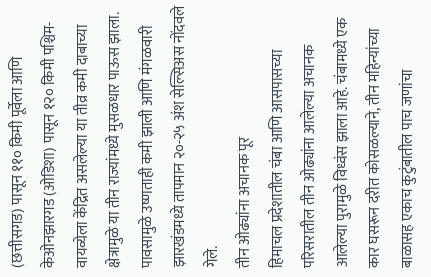(छत्तीसगड) पासून ११० किमी पूर्वेला आणि केओनझारगड (ओडिशा) पासून १२० किमी पश्चिम-वायव्येला केंद्रित असलेल्या या तीव्र कमी दाबाच्या क्षेत्रामुळे या तीन राज्यांमध्ये मुसळधार पाऊस झाला. पावसामुळे उष्णताही कमी झाली आणि मंगळवारी झारखंडमध्ये तापमान २०-२५ अंश सेल्सिअस नोंदवले गेले.
तीन ओढ्यांना अचानक पूर
हिमाचल प्रदेशातील चंबा आणि आसपासच्या परिसरातील तीन ओढ्यांना आलेल्या अचानक आलेल्या पुरामुळे विध्वंस झाला आहे. चंबामध्ये एक कार घसरून दरीत कोसळल्याने, तीन महिन्यांच्या बाळासह एकाच कुटुंबातील पाच जणांचा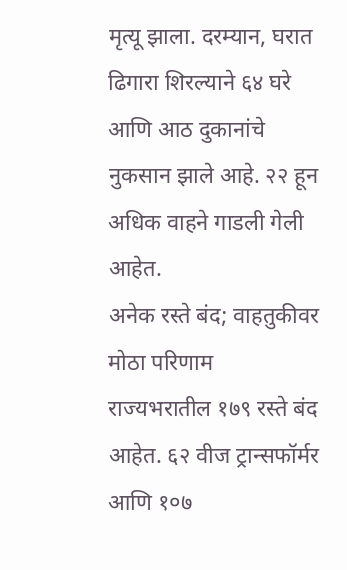मृत्यू झाला. दरम्यान, घरात ढिगारा शिरल्याने ६४ घरे आणि आठ दुकानांचे नुकसान झाले आहे. २२ हून अधिक वाहने गाडली गेली आहेत.
अनेक रस्ते बंद; वाहतुकीवर मोठा परिणाम
राज्यभरातील १७९ रस्ते बंद आहेत. ६२ वीज ट्रान्सफॉर्मर आणि १०७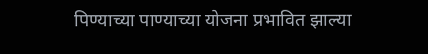पिण्याच्या पाण्याच्या योजना प्रभावित झाल्या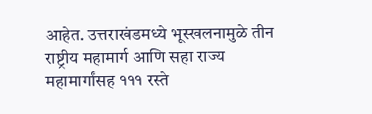आहेत. उत्तराखंडमध्ये भूस्खलनामुळे तीन राष्ट्रीय महामार्ग आणि सहा राज्य महामार्गांसह १११ रस्ते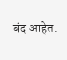बंद आहेत.